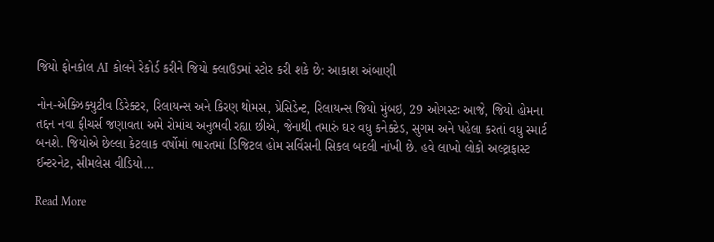જિયો ફોનકોલ AI કોલને રેકોર્ડ કરીને જિયો ક્લાઉડમાં સ્ટોર કરી શકે છે: આકાશ અંબાણી

નોન-એક્ઝિક્યુટીવ ડિરેક્ટર, રિલાયન્સ અને કિરણ થોમસ, પ્રેસિડેન્ટ, રિલાયન્સ જિયો મુંબઇ, 29 ઓગસ્ટઃ આજે, જિયો હોમના તદ્દન નવા ફીચર્સ જણાવતા અમે રોમાંચ અનુભવી રહ્યા છીએ, જેનાથી તમારું ઘર વધુ કનેક્ટેડ, સુગમ અને પહેલા કરતાં વધુ સ્માર્ટ બનશે. જિયોએ છેલ્લા કેટલાક વર્ષોમાં ભારતમાં ડિજિટલ હોમ સર્વિસની સિકલ બદલી નાંખી છે. હવે લાખો લોકો અલ્ટ્રાફાસ્ટ ઈન્ટરનેટ, સીમલેસ વીડિયો…

Read More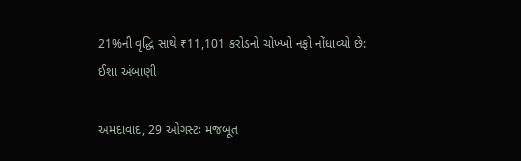21%ની વૃદ્ધિ સાથે ₹11,101 કરોડનો ચોખ્ખો નફો નોંધાવ્યો છે: ઈશા અંબાણી

અમદાવાદ, 29 ઓગસ્ટઃ મજબૂત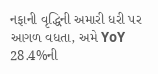નફાની વૃદ્ધિની અમારી ધરી પર આગળ વધતા, અમે YoY 28.4%ની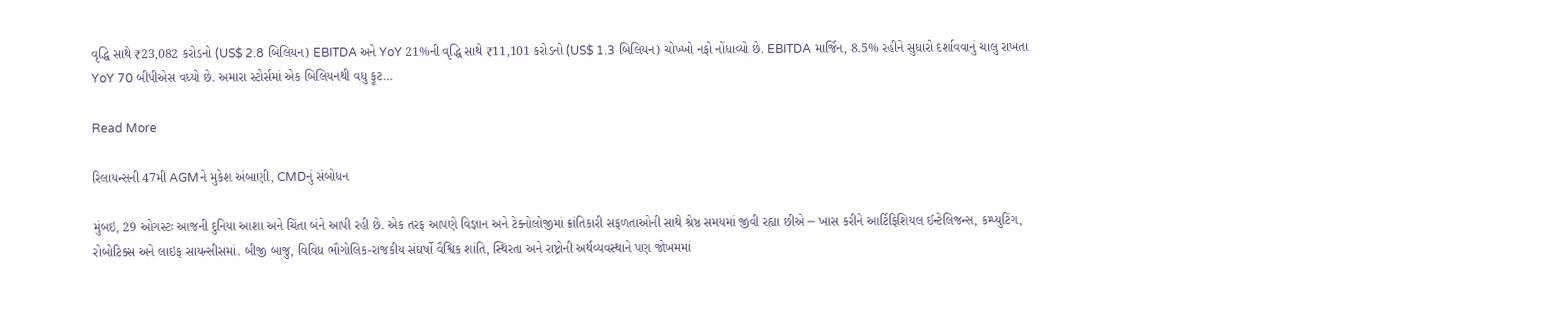વૃદ્ધિ સાથે ₹23,082 કરોડનો (US$ 2.8 બિલિયન) EBITDA અને YoY 21%ની વૃદ્ધિ સાથે ₹11,101 કરોડનો (US$ 1.3 બિલિયન) ચોખ્ખો નફો નોંધાવ્યો છે. EBITDA માર્જિન, 8.5% રહીને સુધારો દર્શાવવાનું ચાલુ રાખતા YoY 70 બીપીએસ વધ્યો છે. અમારા સ્ટોર્સમાં એક બિલિયનથી વધુ ફૂટ…

Read More

રિલાયન્સની 47મી AGMને મુકેશ અંબાણી, CMDનું સંબોધન

મુંબઇ, 29 ઓગસ્ટઃ આજની દુનિયા આશા અને ચિંતા બંને આપી રહી છે. એક તરફ આપણે વિજ્ઞાન અને ટેક્નોલોજીમાં ક્રાંતિકારી સફળતાઓની સાથે શ્રેષ્ઠ સમયમાં જીવી રહ્યા છીએ ─ ખાસ કરીને આર્ટિફિશિયલ ઈન્ટેલિજન્સ, કમ્પ્યુટિંગ, રોબોટિક્સ અને લાઇફ સાયન્સીસમાં. બીજી બાજુ, વિવિધ ભૌગોલિક-રાજકીય સંઘર્ષો વૈશ્વિક શાંતિ, સ્થિરતા અને રાષ્ટ્રોની અર્થવ્યવસ્થાને પણ જોખમમાં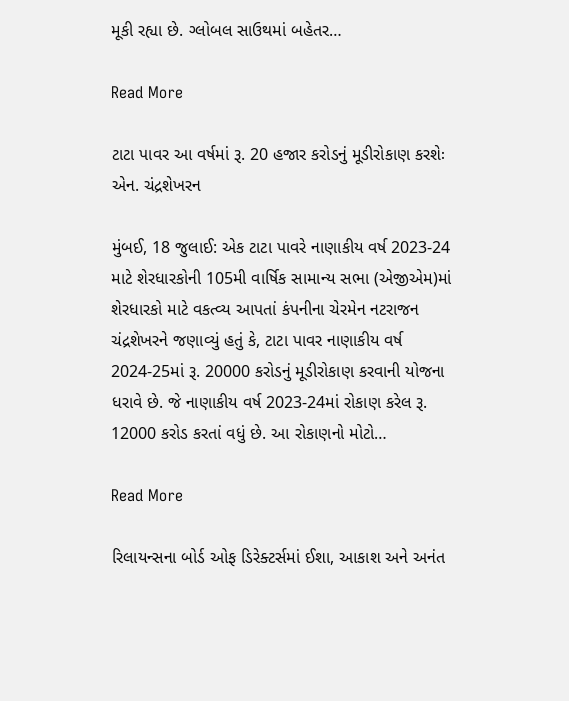મૂકી રહ્યા છે. ગ્લોબલ સાઉથમાં બહેતર…

Read More

ટાટા પાવર આ વર્ષમાં રૂ. 20 હજાર કરોડનું મૂડીરોકાણ કરશેઃ એન. ચંદ્રશેખરન

મુંબઈ, 18 જુલાઈ: એક ટાટા પાવરે નાણાકીય વર્ષ 2023-24 માટે શેરધારકોની 105મી વાર્ષિક સામાન્ય સભા (એજીએમ)માં શેરધારકો માટે વકત્વ્ય આપતાં કંપનીના ચેરમેન નટરાજન ચંદ્રશેખરને જણાવ્યું હતું કે, ટાટા પાવર નાણાકીય વર્ષ 2024-25માં રૂ. 20000 કરોડનું મૂડીરોકાણ કરવાની યોજના ધરાવે છે. જે નાણાકીય વર્ષ 2023-24માં રોકાણ કરેલ રૂ. 12000 કરોડ કરતાં વધું છે. આ રોકાણનો મોટો…

Read More

રિલાયન્સના બોર્ડ ઓફ ડિરેક્ટર્સમાં ઈશા, આકાશ અને અનંત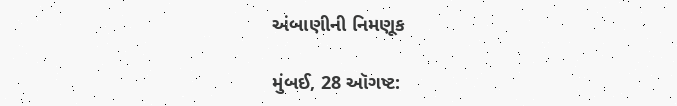અંબાણીની નિમણૂક

મુંબઈ, 28 ઑગષ્ટ: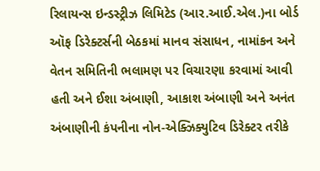રિલાયન્સ ઇન્ડસ્ટ્રીઝ લિમિટેડ (આર.આઈ.એલ.)ના બોર્ડ ઑફ ડિરેક્ટર્સની બેઠકમાં માનવ સંસાધન, નામાંકન અને વેતન સમિતિની ભલામણ પર વિચારણા કરવામાં આવી હતી અને ઈશા અંબાણી, આકાશ અંબાણી અને અનંત અંબાણીની કંપનીના નોન-એક્ઝિક્યુટિવ ડિરેક્ટર તરીકે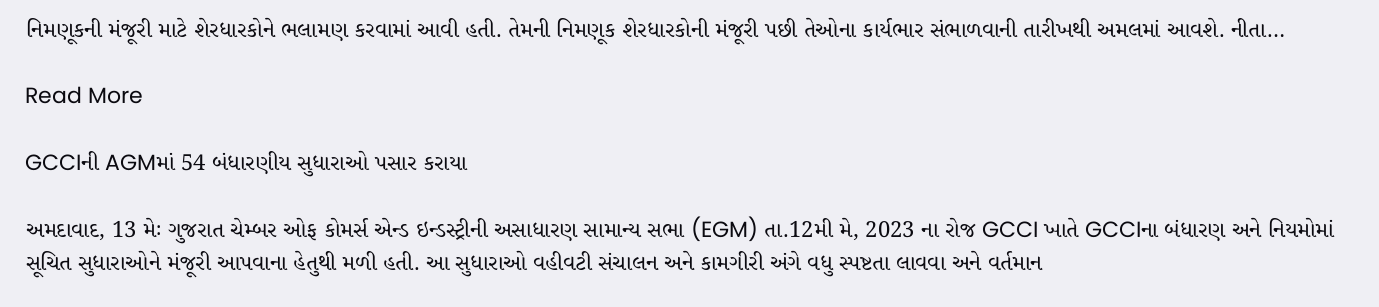નિમણૂકની મંજૂરી માટે શેરધારકોને ભલામણ કરવામાં આવી હતી. તેમની નિમણૂક શેરધારકોની મંજૂરી પછી તેઓના કાર્યભાર સંભાળવાની તારીખથી અમલમાં આવશે. નીતા…

Read More

GCCIની AGMમાં 54 બંધારણીય સુધારાઓ પસાર કરાયા

અમદાવાદ, 13 મેઃ ગુજરાત ચેમ્બર ઓફ કોમર્સ એન્ડ ઇન્ડસ્ટ્રીની અસાધારણ સામાન્ય સભા (EGM) તા.12મી મે, 2023 ના રોજ GCCI ખાતે GCCIના બંધારણ અને નિયમોમાં સૂચિત સુધારાઓને મંજૂરી આપવાના હેતુથી મળી હતી. આ સુધારાઓ વહીવટી સંચાલન અને કામગીરી અંગે વધુ સ્પષ્ટતા લાવવા અને વર્તમાન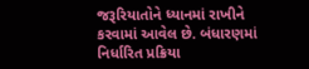જરૂરિયાતોને ધ્યાનમાં રાખીને કરવામાં આવેલ છે. બંધારણમાં નિર્ધારિત પ્રક્રિયા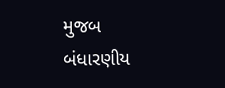મુજબ બંધારણીય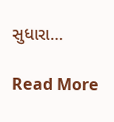સુધારા…

Read More